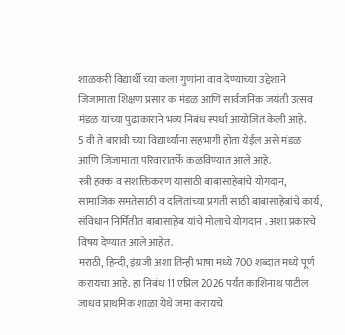शाळकरी विद्यार्थी च्या कला गुणांना वाव देण्याच्या उद्देशाने जिजामाता शिक्षण प्रसार क मंडळ आणि सार्वजनिक जयंती उत्सव मंडळ यांच्या पुढाकाराने भव्य निबंध स्पर्धा आयोजित केली आहे.
5 वी ते बारावी च्या विद्यार्थ्यांना सहभागी होता येईल असे मंडळ आणि जिजामाता परिवारातर्फे कळविण्यात आले आहे.
स्त्री हक्क व सशक्तिकरण यासाठी बाबासाहेबांचे योगदान,
सामाजिक समतेसाठी व दलितांच्या प्रगती साठी बाबासाहेबांचे कार्य, संविधान निर्मितीत बाबासाहेब यांचे मोलाचे योगदान . अशा प्रकारचे विषय देण्यात आले आहेत.
मराठी, हिन्दी, इंग्रजी अशा तिन्ही भाषा मध्ये 700 शब्दात मध्ये पूर्ण करायचा आहे. हा निबंध 11 एप्रिल 2026 पर्यंत काशिनाथ पाटील जाधव प्राथमिक शाळा येथे जमा करायचे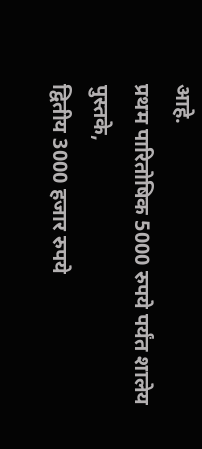आहे.
प्रथम पारितोषिक 5000 रुपये पर्यंत शालेय पुस्तके,
द्वितीय 3000 हजार रुपये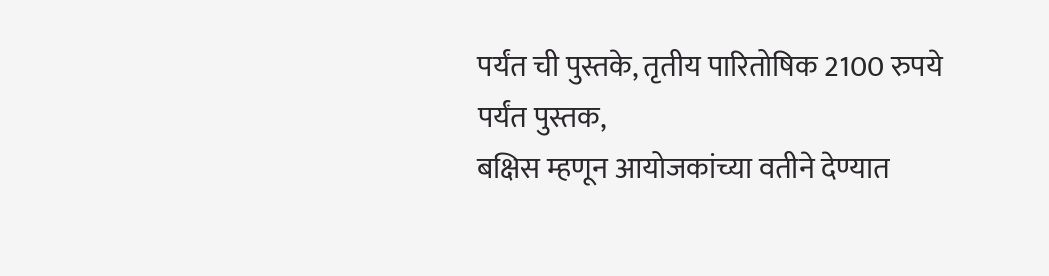पर्यंत ची पुस्तके, तृतीय पारितोषिक 2100 रुपये पर्यंत पुस्तक,
बक्षिस म्हणून आयोजकांच्या वतीने देण्यात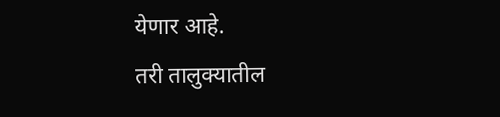येणार आहे.
तरी तालुक्यातील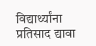विद्यार्थ्यांना प्रतिसाद द्यावा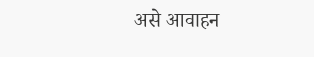असे आवाहन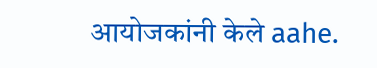आयोजकांनी केले aahe.